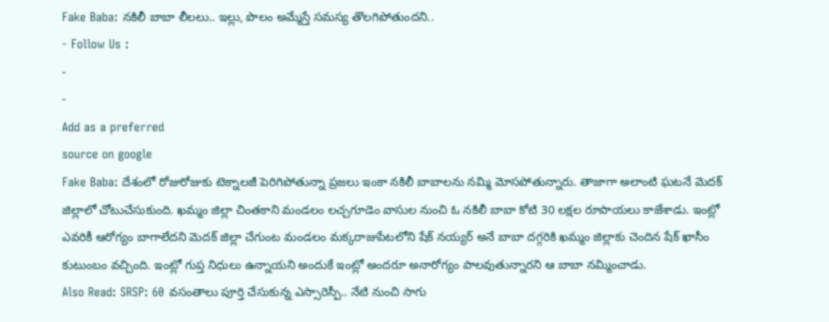Fake Baba: నకిలీ బాబా లీలలు.. ఇల్లు, పొలం అమ్మేస్తే సమస్య తొలగిపోతుందని..
- Follow Us :
-
-
Add as a preferred
source on google
Fake Baba: దేశంలో రోజురోజుకు టెక్నాలజీ పెరిగిపోతున్నా ప్రజలు ఇంకా నకిలీ బాబాలను నమ్మి మోసపోతున్నారు. తాజాగా అలాంటి ఘటనే మెదక్ జిల్లాలో చోటుచేసుకుంది. ఖమ్మం జిల్లా చింతకాని మండలం లచ్చగూడెం వాసుల నుంచి ఓ నకిలీ బాబా కోటి 30 లక్షల రూపాయలు కాజేశాడు. ఇంట్లో ఎవరికీ ఆరోగ్యం బాగాలేదని మెదక్ జిల్లా చేగుంట మండలం మక్కరాజుపేటలోని షేక్ నయ్యర్ అనే బాబా దగ్గరికి ఖమ్మం జిల్లాకు చెందిన షేక్ ఖాసీం కుటుంబం వచ్చింది. ఇంట్లో గుప్త నిధులు ఉన్నాయని అందుకే ఇంట్లో అందరూ అనారోగ్యం పాలవుతున్నారని ఆ బాబా నమ్మించాడు.
Also Read: SRSP: 60 వసంతాలు పూర్తి చేసుకున్న ఎస్సారెస్పీ.. నేటి నుంచి సాగు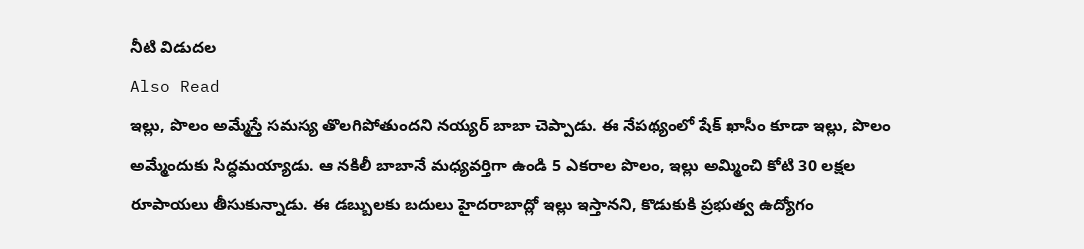నీటి విడుదల
Also Read
ఇల్లు, పొలం అమ్మేస్తే సమస్య తొలగిపోతుందని నయ్యర్ బాబా చెప్పాడు. ఈ నేపథ్యంలో షేక్ ఖాసీం కూడా ఇల్లు, పొలం అమ్మేందుకు సిద్ధమయ్యాడు. ఆ నకిలీ బాబానే మధ్యవర్తిగా ఉండి 5 ఎకరాల పొలం, ఇల్లు అమ్మించి కోటి 30 లక్షల రూపాయలు తీసుకున్నాడు. ఈ డబ్బులకు బదులు హైదరాబాద్లో ఇల్లు ఇస్తానని, కొడుకుకి ప్రభుత్వ ఉద్యోగం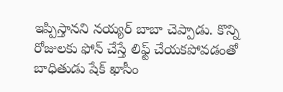ఇప్పిస్తానని నయ్యర్ బాబా చెప్పాడు. కొన్ని రోజులకు ఫోన్ చేస్తే లిఫ్ట్ చేయకపోవడంతో బాధితుడు షేక్ ఖాసీం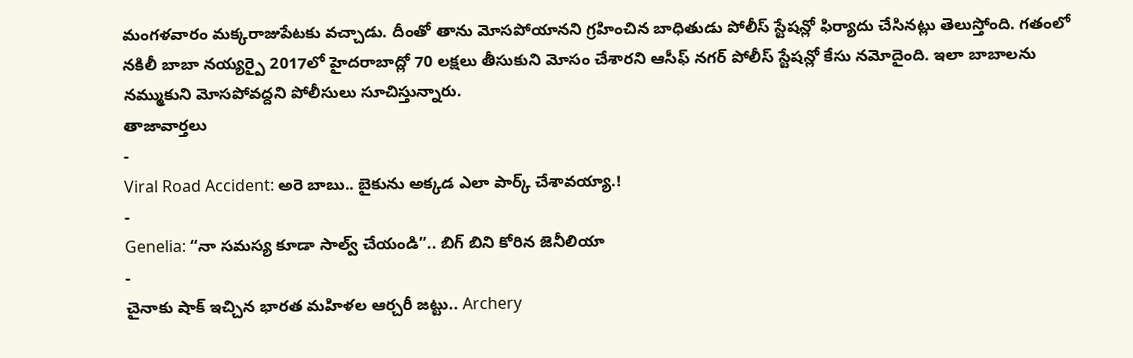మంగళవారం మక్కరాజుపేటకు వచ్చాడు. దీంతో తాను మోసపోయానని గ్రహించిన బాధితుడు పోలీస్ స్టేషన్లో ఫిర్యాదు చేసినట్లు తెలుస్తోంది. గతంలో నకిలీ బాబా నయ్యర్పై 2017లో హైదరాబాద్లో 70 లక్షలు తీసుకుని మోసం చేశారని ఆసీఫ్ నగర్ పోలీస్ స్టేషన్లో కేసు నమోదైంది. ఇలా బాబాలను నమ్ముకుని మోసపోవద్దని పోలీసులు సూచిస్తున్నారు.
తాజావార్తలు
-
Viral Road Accident: అరె బాబు.. బైకును అక్కడ ఎలా పార్క్ చేశావయ్యా.!
-
Genelia: “నా సమస్య కూడా సాల్వ్ చేయండి”.. బిగ్ బిని కోరిన జెనీలియా
-
చైనాకు షాక్ ఇచ్చిన భారత మహిళల ఆర్చరీ జట్టు.. Archery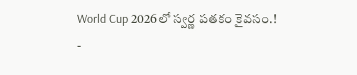World Cup 2026లో స్వర్ణ పతకం కైవసం.!
-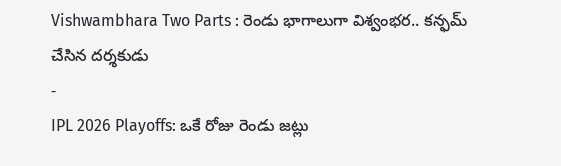Vishwambhara Two Parts : రెండు భాగాలుగా విశ్వంభర.. కన్ఫమ్ చేసిన దర్శకుడు
-
IPL 2026 Playoffs: ఒకే రోజు రెండు జట్లు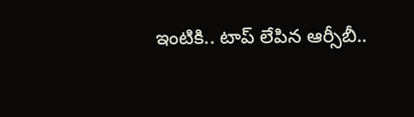ఇంటికి.. టాప్ లేపిన ఆర్సీబీ..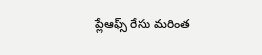ప్లేఆఫ్స్ రేసు మరింత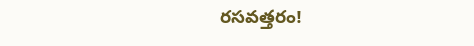రసవత్తరం!